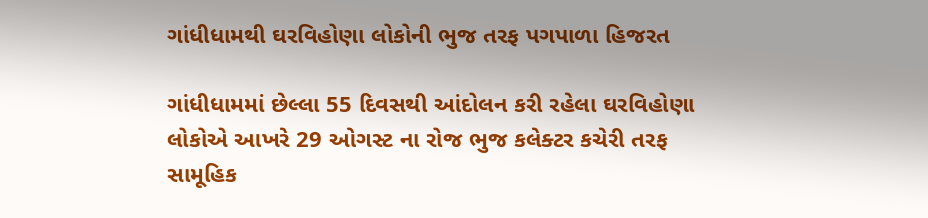ગાંધીધામથી ઘરવિહોણા લોકોની ભુજ તરફ પગપાળા હિજરત

ગાંધીધામમાં છેલ્લા 55 દિવસથી આંદોલન કરી રહેલા ઘરવિહોણા લોકોએ આખરે 29 ઓગસ્ટ ના રોજ ભુજ કલેક્ટર કચેરી તરફ સામૂહિક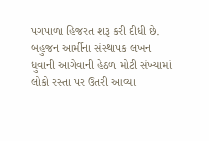પગપાળા હિજરત શરૂ કરી દીધી છે. બહુજન આર્મીના સંસ્થાપક લખન ધુવાની આગેવાની હેઠળ મોટી સંખ્યામાં લોકો રસ્તા પર ઉતરી આવ્યા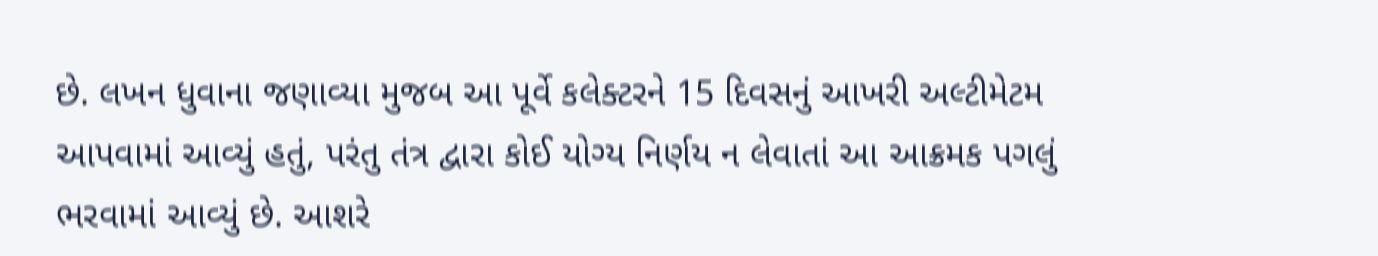છે. લખન ધુવાના જણાવ્યા મુજબ આ પૂર્વે કલેક્ટરને 15 દિવસનું આખરી અલ્ટીમેટમ આપવામાં આવ્યું હતું, પરંતુ તંત્ર દ્વારા કોઈ યોગ્ય નિર્ણય ન લેવાતાં આ આક્રમક પગલું ભરવામાં આવ્યું છે. આશરે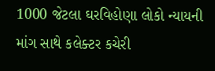1000 જેટલા ઘરવિહોણા લોકો ન્યાયની માંગ સાથે કલેક્ટર કચેરી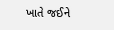ખાતે જઈને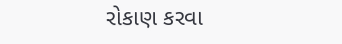રોકાણ કરવા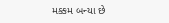મક્કમ બન્યા છે